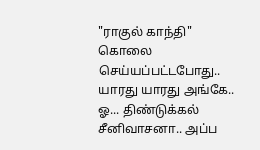"ராகுல் காந்தி" கொலை செய்யப்பட்டபோது.. யாரது யாரது அங்கே.. ஓ... திண்டுக்கல் சீனிவாசனா.. அப்ப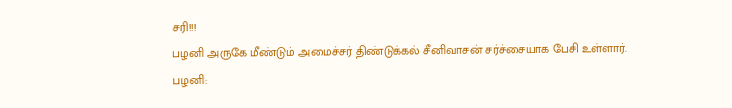சரி!!!
பழனி அருகே மீண்டும் அமைச்சர் திண்டுக்கல் சீனிவாசன் சர்ச்சையாக பேசி உள்ளார்.
பழனி: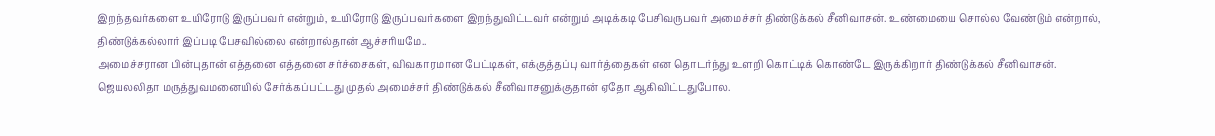இறந்தவர்களை உயிரோடு இருப்பவர் என்றும், உயிரோடு இருப்பவர்களை இறந்துவிட்டவர் என்றும் அடிக்கடி பேசிவருபவர் அமைச்சர் திண்டுக்கல் சீனிவாசன். உண்மையை சொல்ல வேண்டும் என்றால், திண்டுக்கல்லார் இப்படி பேசவில்லை என்றால்தான் ஆச்சரியமே..
அமைச்சரான பின்புதான் எத்தனை எத்தனை சர்ச்சைகள், விவகாரமான பேட்டிகள், எக்குத்தப்பு வார்த்தைகள் என தொடர்ந்து உளறி கொட்டிக் கொண்டே இருக்கிறார் திண்டுக்கல் சீனிவாசன்.
ஜெயலலிதா மருத்துவமனையில் சேர்க்கப்பட்டது முதல் அமைச்சர் திண்டுக்கல் சீனிவாசனுக்குதான் ஏதோ ஆகிவிட்டதுபோல.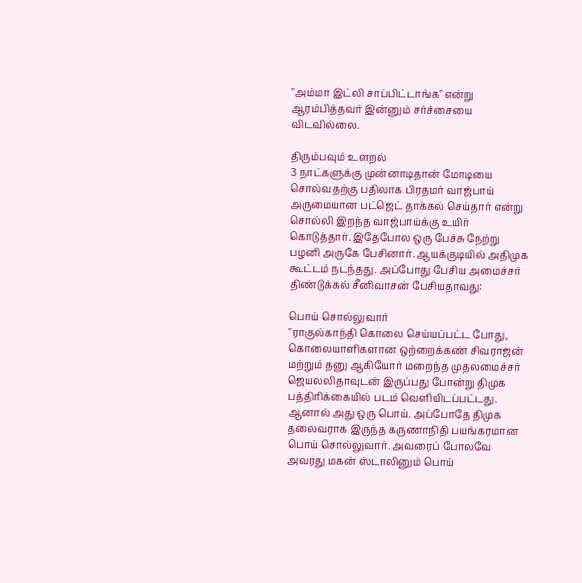"அம்மா இட்லி சாப்பிட்டாங்க" என்று ஆரம்பித்தவர் இன்னும் சர்ச்சையை விடவில்லை.

திரும்பவும் உளறல்
3 நாட்களுக்கு முன்னாடிதான் மோடியை சொல்வதற்கு பதிலாக பிரதமர் வாஜ்பாய் அருமையான பட்ஜெட் தாக்கல் செய்தார் என்று சொல்லி இறந்த வாஜ்பாய்க்கு உயிர் கொடுத்தார். இதேபோல ஒரு பேச்சு நேற்று பழனி அருகே பேசினார். ஆயக்குடியில் அதிமுக கூட்டம் நடந்தது. அப்போது பேசிய அமைச்சர் திண்டுக்கல் சீனிவாசன் பேசியதாவது:

பொய் சொல்லுவார்
"ராகுல்காந்தி கொலை செய்யப்பட்ட போது, கொலையாளிகளான ஒற்றைக்கண் சிவராஜன் மற்றும் தனு ஆகியோர் மறைந்த முதலமைச்சர் ஜெயலலிதாவுடன் இருப்பது போன்று திமுக பத்திரிக்கையில் படம் வெளியிடப்பட்டது. ஆனால் அது ஒரு பொய். அப்போதே திமுக தலைவராக இருந்த கருணாநிதி பயங்கரமான பொய் சொல்லுவார். அவரைப் போலவே அவரது மகன் ஸ்டாலினும் பொய்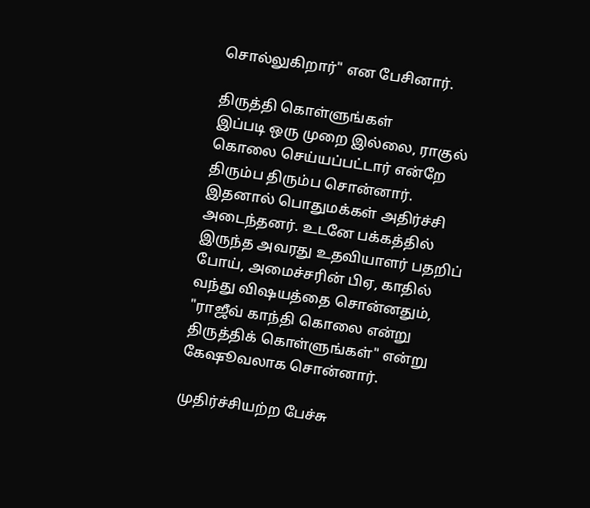சொல்லுகிறார்" என பேசினார்.

திருத்தி கொள்ளுங்கள்
இப்படி ஒரு முறை இல்லை, ராகுல் கொலை செய்யப்பட்டார் என்றே திரும்ப திரும்ப சொன்னார். இதனால் பொதுமக்கள் அதிர்ச்சி அடைந்தனர். உடனே பக்கத்தில் இருந்த அவரது உதவியாளர் பதறிப் போய், அமைச்சரின் பிஏ, காதில் வந்து விஷயத்தை சொன்னதும், "ராஜீவ் காந்தி கொலை என்று திருத்திக் கொள்ளுங்கள்" என்று கேஷூவலாக சொன்னார்.

முதிர்ச்சியற்ற பேச்சு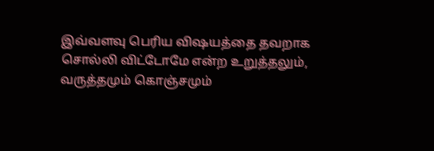இவ்வளவு பெரிய விஷயத்தை தவறாக சொல்லி விட்டோமே என்ற உறுத்தலும், வருத்தமும் கொஞ்சமும்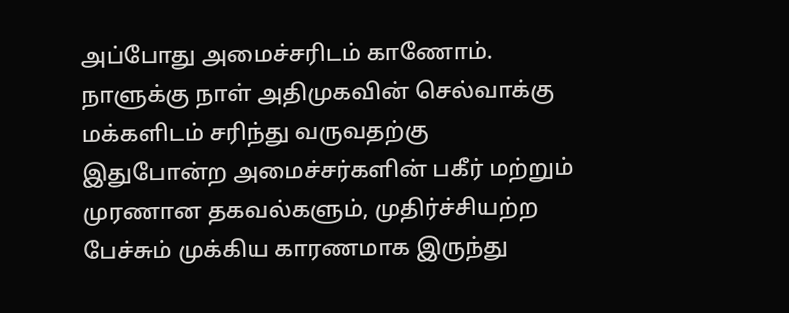அப்போது அமைச்சரிடம் காணோம். நாளுக்கு நாள் அதிமுகவின் செல்வாக்கு மக்களிடம் சரிந்து வருவதற்கு இதுபோன்ற அமைச்சர்களின் பகீர் மற்றும் முரணான தகவல்களும், முதிர்ச்சியற்ற பேச்சும் முக்கிய காரணமாக இருந்து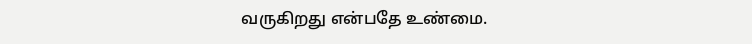வருகிறது என்பதே உண்மை.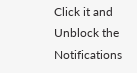Click it and Unblock the Notifications